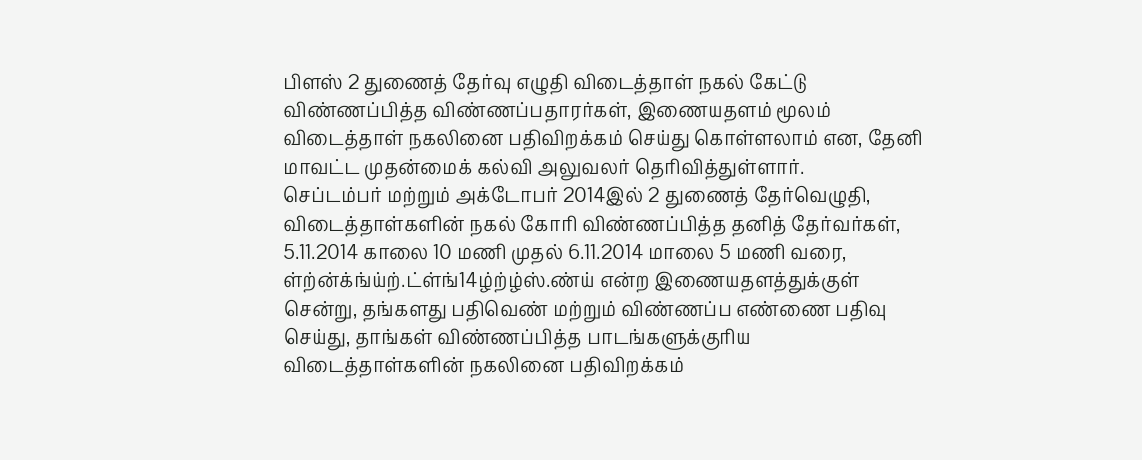பிளஸ் 2 துணைத் தேர்வு எழுதி விடைத்தாள் நகல் கேட்டு விண்ணப்பித்த விண்ணப்பதாரர்கள், இணையதளம் மூலம் விடைத்தாள் நகலினை பதிவிறக்கம் செய்து கொள்ளலாம் என, தேனி மாவட்ட முதன்மைக் கல்வி அலுவலர் தெரிவித்துள்ளார்.
செப்டம்பர் மற்றும் அக்டோபர் 2014இல் 2 துணைத் தேர்வெழுதி, விடைத்தாள்களின் நகல் கோரி விண்ணப்பித்த தனித் தேர்வர்கள், 5.11.2014 காலை 10 மணி முதல் 6.11.2014 மாலை 5 மணி வரை, ள்ற்ன்க்ங்ய்ற்.ட்ள்ங்14ழ்ற்ழ்ஸ்.ண்ய் என்ற இணையதளத்துக்குள் சென்று, தங்களது பதிவெண் மற்றும் விண்ணப்ப எண்ணை பதிவு செய்து, தாங்கள் விண்ணப்பித்த பாடங்களுக்குரிய விடைத்தாள்களின் நகலினை பதிவிறக்கம்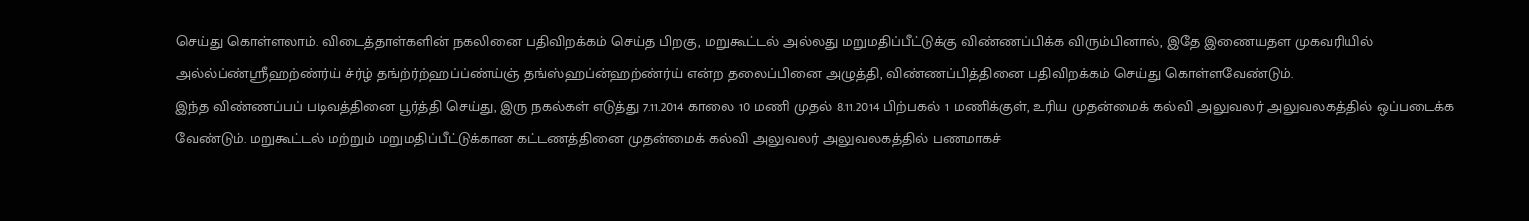செய்து கொள்ளலாம். விடைத்தாள்களின் நகலினை பதிவிறக்கம் செய்த பிறகு, மறுகூட்டல் அல்லது மறுமதிப்பீட்டுக்கு விண்ணப்பிக்க விரும்பினால், இதே இணையதள முகவரியில் அல்ல்ப்ண்ஸ்ரீஹற்ண்ர்ய் ச்ர்ழ் தங்ற்ர்ற்ஹப்ப்ண்ய்ஞ் தங்ஸ்ஹப்ன்ஹற்ண்ர்ய் என்ற தலைப்பினை அழுத்தி, விண்ணப்பித்தினை பதிவிறக்கம் செய்து கொள்ளவேண்டும்.
இந்த விண்ணப்பப் படிவத்தினை பூர்த்தி செய்து, இரு நகல்கள் எடுத்து 7.11.2014 காலை 10 மணி முதல் 8.11.2014 பிற்பகல் 1 மணிக்குள், உரிய முதன்மைக் கல்வி அலுவலர் அலுவலகத்தில் ஒப்படைக்க வேண்டும். மறுகூட்டல் மற்றும் மறுமதிப்பீட்டுக்கான கட்டணத்தினை முதன்மைக் கல்வி அலுவலர் அலுவலகத்தில் பணமாகச்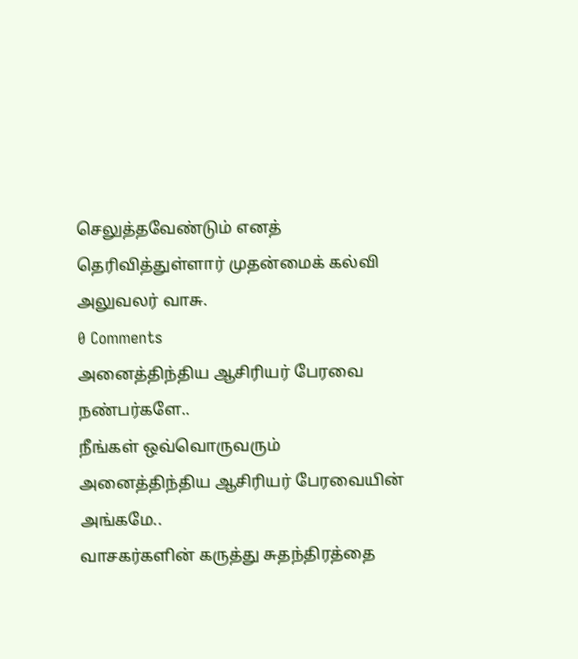செலுத்தவேண்டும் எனத் தெரிவித்துள்ளார் முதன்மைக் கல்வி அலுவலர் வாசு.
0 Comments
அனைத்திந்திய ஆசிரியர் பேரவை நண்பர்களே..
நீங்கள் ஒவ்வொருவரும்
அனைத்திந்திய ஆசிரியர் பேரவையின் அங்கமே..
வாசகர்களின் கருத்து சுதந்திரத்தை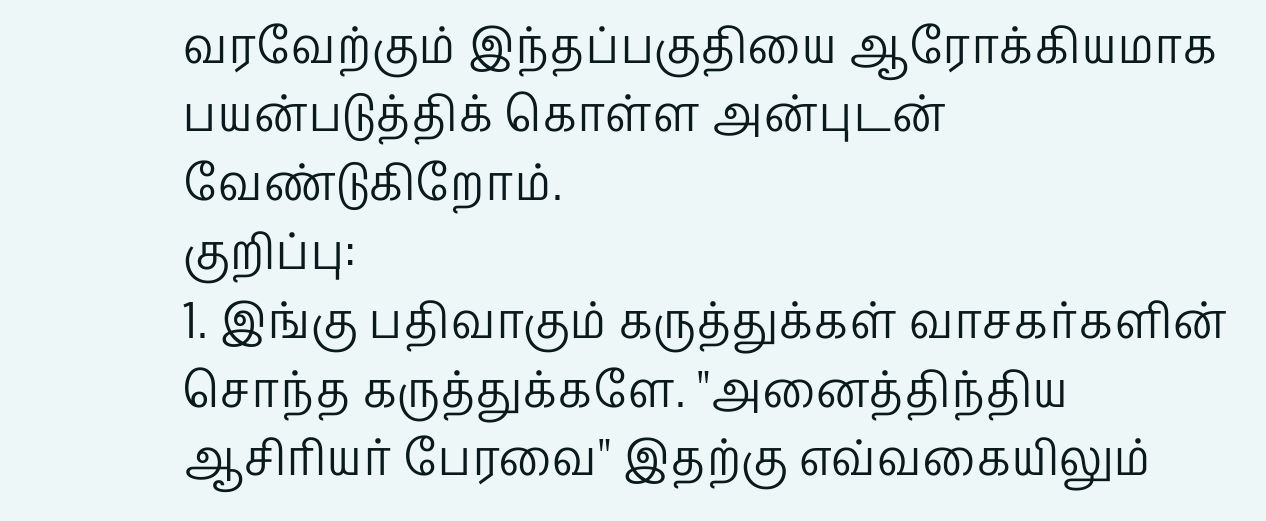வரவேற்கும் இந்தப்பகுதியை ஆரோக்கியமாக பயன்படுத்திக் கொள்ள அன்புடன் வேண்டுகிறோம்.
குறிப்பு:
1. இங்கு பதிவாகும் கருத்துக்கள் வாசகர்களின் சொந்த கருத்துக்களே. "அனைத்திந்திய ஆசிரியர் பேரவை" இதற்கு எவ்வகையிலும்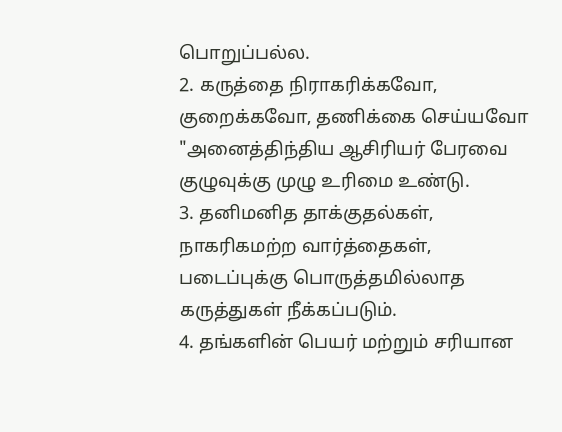பொறுப்பல்ல.
2. கருத்தை நிராகரிக்கவோ, குறைக்கவோ, தணிக்கை செய்யவோ "அனைத்திந்திய ஆசிரியர் பேரவை குழுவுக்கு முழு உரிமை உண்டு.
3. தனிமனித தாக்குதல்கள், நாகரிகமற்ற வார்த்தைகள், படைப்புக்கு பொருத்தமில்லாத கருத்துகள் நீக்கப்படும்.
4. தங்களின் பெயர் மற்றும் சரியான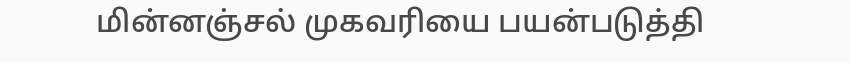மின்னஞ்சல் முகவரியை பயன்படுத்தி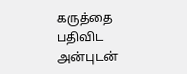கருத்தை பதிவிட அன்புடன்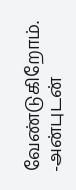வேண்டுகிறோம்.
-அன்புடன்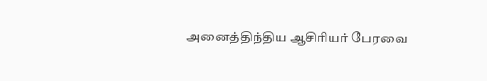அனைத்திந்திய ஆசிரியர் பேரவை